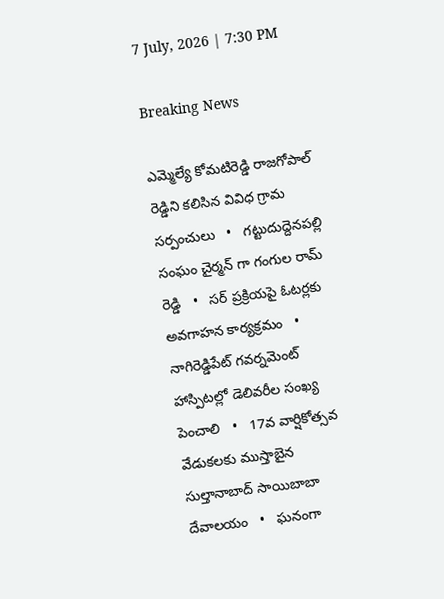7 July, 2026 | 7:30 PM

Breaking News

ఎమ్మెల్యే కోమటిరెడ్డి రాజగోపాల్ రెడ్డిని కలిసిన వివిధ గ్రామ సర్పంచులు   •   గట్టుదుద్దెనపల్లి సంఘం చైర్మన్ గా గంగుల రామ్ రెడ్డి   •   సర్ ప్రక్రియపై ఓటర్లకు అవగాహన కార్యక్రమం   •   నాగిరెడ్డిపేట్ గవర్నమెంట్ హాస్పిటల్లో డెలివరీల సంఖ్య పెంచాలి   •   17వ వార్షికోత్సవ వేడుకలకు ముస్తాబైన సుల్తానాబాద్ సాయిబాబా దేవాలయం   •   ఘనంగా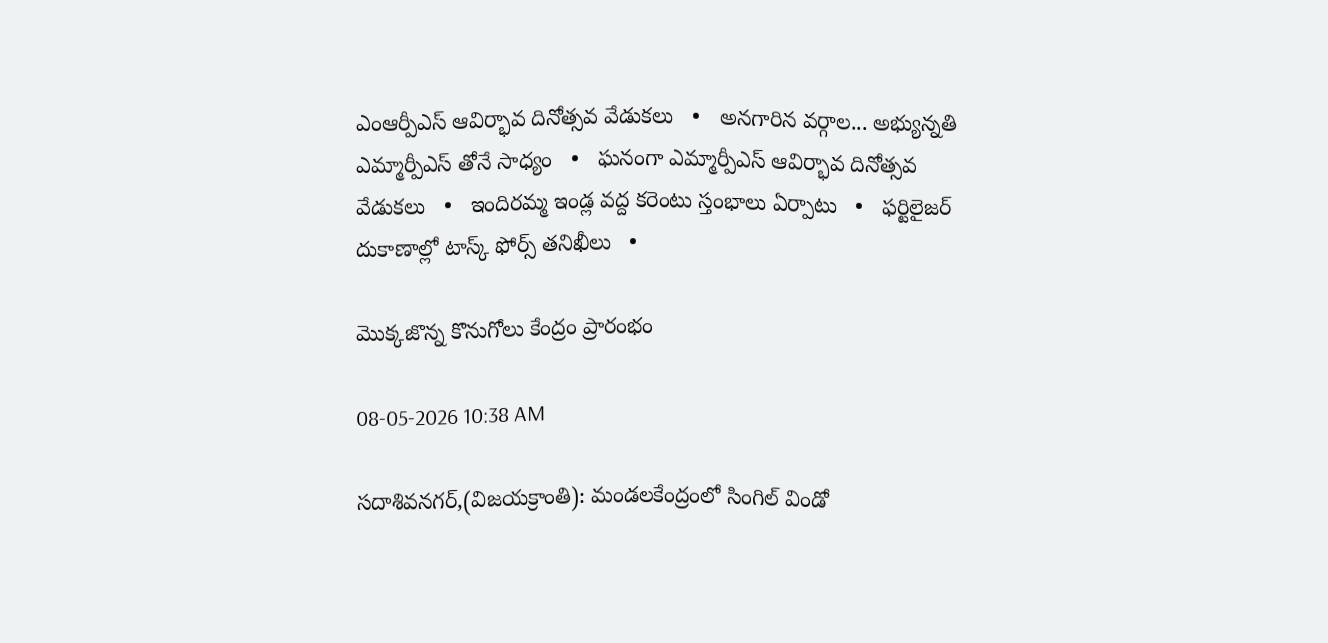ఎంఆర్పీఎస్ ఆవిర్భావ దినోత్సవ వేడుకలు   •   అనగారిన వర్గాల... అభ్యున్నతి ఎమ్మార్పీఎస్ తోనే సాధ్యం   •   ఘనంగా ఎమ్మార్పీఎస్ ఆవిర్భావ దినోత్సవ వేడుకలు   •   ఇందిరమ్మ ఇండ్ల వద్ద కరెంటు స్తంభాలు ఏర్పాటు   •   ఫర్టిలైజర్ దుకాణాల్లో టాస్క్ ఫోర్స్ తనిఖీలు   •

మొక్కజొన్న కొనుగోలు కేంద్రం ప్రారంభం

08-05-2026 10:38 AM

సదాశివనగర్,(విజయక్రాంతి): మండలకేంద్రంలో సింగిల్ విండో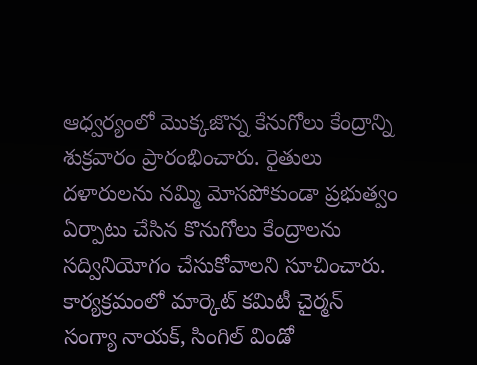ఆధ్వర్యంలో మొక్కజొన్న కేనుగోలు కేంద్రాన్ని శుక్రవారం ప్రారంభించారు. రైతులు దళారులను నమ్మి మోసపోకుండా ప్రభుత్వం ఏర్పాటు చేసిన కొనుగోలు కేంద్రాలను సద్వినియోగం చేసుకోవాలని సూచించారు. కార్యక్రమంలో మార్కెట్ కమిటీ చైర్మన్ సంగ్యా నాయక్, సింగిల్ విండో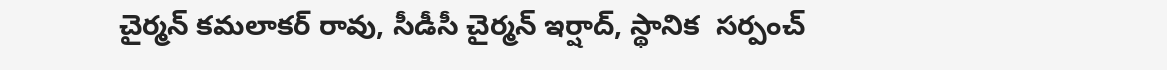చైర్మన్ కమలాకర్ రావు, సీడీసీ చైర్మన్ ఇర్షాద్, స్థానిక  సర్పంచ్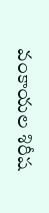వంకాయల శిరీష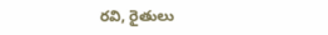రవి, రైతులు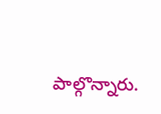పాల్గొన్నారు.